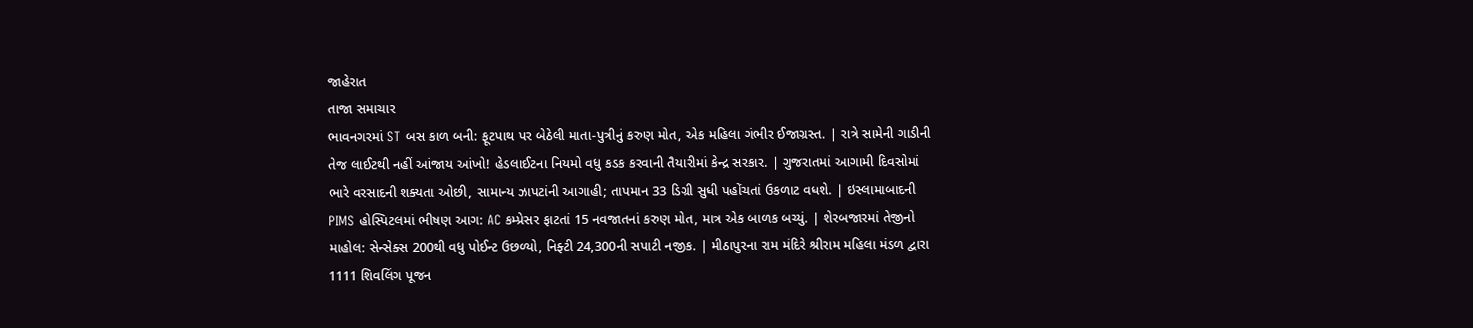જાહેરાત
તાજા સમાચાર
ભાવનગરમાં ST બસ કાળ બની: ફૂટપાથ પર બેઠેલી માતા-પુત્રીનું કરુણ મોત, એક મહિલા ગંભીર ઈજાગ્રસ્ત. | રાત્રે સામેની ગાડીની તેજ લાઈટથી નહીં આંજાય આંખો! હેડલાઈટના નિયમો વધુ કડક કરવાની તૈયારીમાં કેન્દ્ર સરકાર. | ગુજરાતમાં આગામી દિવસોમાં ભારે વરસાદની શક્યતા ઓછી, સામાન્ય ઝાપટાંની આગાહી; તાપમાન 33 ડિગ્રી સુધી પહોંચતાં ઉકળાટ વધશે. | ઇસ્લામાબાદની PIMS હોસ્પિટલમાં ભીષણ આગ: AC કમ્પ્રેસર ફાટતાં 15 નવજાતનાં કરુણ મોત, માત્ર એક બાળક બચ્યું. | શેરબજારમાં તેજીનો માહોલ: સેન્સેક્સ 200થી વધુ પોઈન્ટ ઉછળ્યો, નિફ્ટી 24,300ની સપાટી નજીક. | મીઠાપુરના રામ મંદિરે શ્રીરામ મહિલા મંડળ દ્વારા 1111 શિવલિંગ પૂજન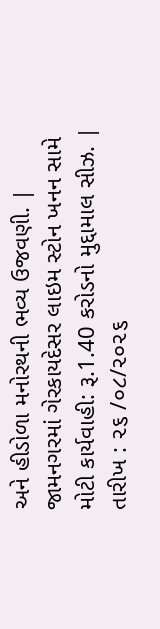અને હીડોળા મનોરથની ભવ્ય ઉજવણી. | જામનગરમાં ગેરકાયદેસર લાઇમ સ્ટોન ખનન સામે મોટી કાર્યવાહી: રૂ.1.40 કરોડનો મુદ્દામાલ સીઝ. | તારીખ : ૨૬ /૦૮/૨૦૨૬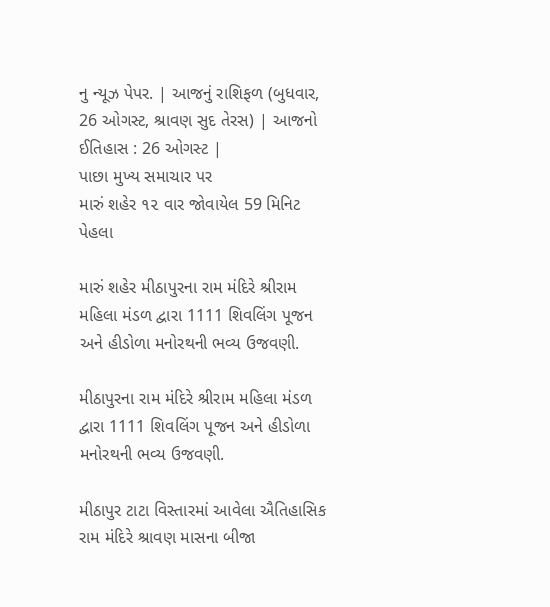નુ ન્યૂઝ પેપર. | આજનું રાશિફળ (બુધવાર, 26 ઓગસ્ટ, શ્રાવણ સુદ તેરસ) | આજનો ઈતિહાસ : 26 ઓગસ્ટ |
પાછા મુખ્ય સમાચાર પર
મારું શહેર ૧૨ વાર જોવાયેલ 59 મિનિટ પેહલા

મારું શહેર મીઠાપુરના રામ મંદિરે શ્રીરામ મહિલા મંડળ દ્વારા 1111 શિવલિંગ પૂજન અને હીડોળા મનોરથની ભવ્ય ઉજવણી.

મીઠાપુરના રામ મંદિરે શ્રીરામ મહિલા મંડળ દ્વારા 1111 શિવલિંગ પૂજન અને હીડોળા મનોરથની ભવ્ય ઉજવણી.

મીઠાપુર ટાટા વિસ્તારમાં આવેલા ઐતિહાસિક રામ મંદિરે શ્રાવણ માસના બીજા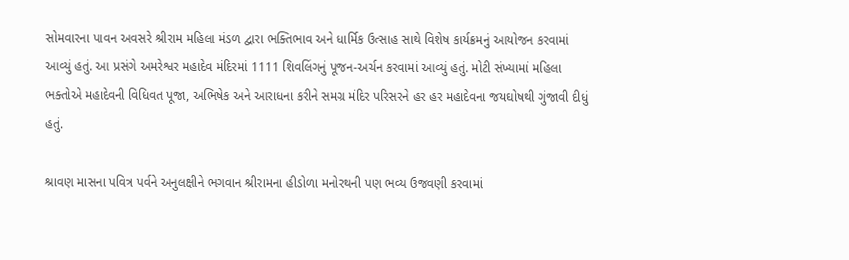સોમવારના પાવન અવસરે શ્રીરામ મહિલા મંડળ દ્વારા ભક્તિભાવ અને ધાર્મિક ઉત્સાહ સાથે વિશેષ કાર્યક્રમનું આયોજન કરવામાં આવ્યું હતું. આ પ્રસંગે અમરેશ્વર મહાદેવ મંદિરમાં 1111 શિવલિંગનું પૂજન-અર્ચન કરવામાં આવ્યું હતું. મોટી સંખ્યામાં મહિલા ભક્તોએ મહાદેવની વિધિવત પૂજા, અભિષેક અને આરાધના કરીને સમગ્ર મંદિર પરિસરને હર હર મહાદેવના જયઘોષથી ગુંજાવી દીધું હતું.

શ્રાવણ માસના પવિત્ર પર્વને અનુલક્ષીને ભગવાન શ્રીરામના હીડોળા મનોરથની પણ ભવ્ય ઉજવણી કરવામાં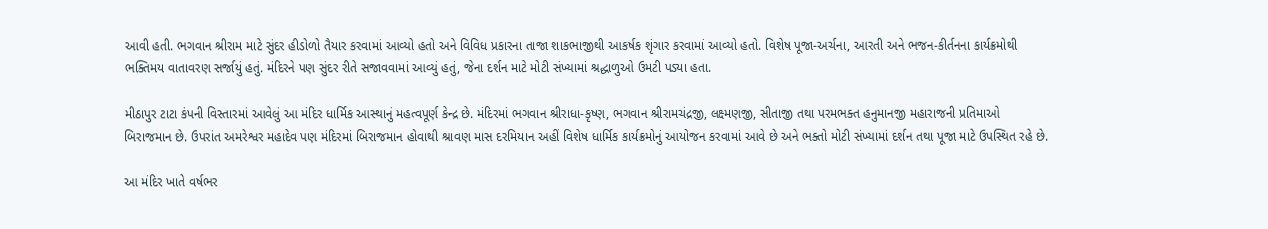આવી હતી. ભગવાન શ્રીરામ માટે સુંદર હીડોળો તૈયાર કરવામાં આવ્યો હતો અને વિવિધ પ્રકારના તાજા શાકભાજીથી આકર્ષક શૃંગાર કરવામાં આવ્યો હતો. વિશેષ પૂજા-અર્ચના, આરતી અને ભજન-કીર્તનના કાર્યક્રમોથી ભક્તિમય વાતાવરણ સર્જાયું હતું. મંદિરને પણ સુંદર રીતે સજાવવામાં આવ્યું હતું, જેના દર્શન માટે મોટી સંખ્યામાં શ્રદ્ધાળુઓ ઉમટી પડ્યા હતા.

મીઠાપુર ટાટા કંપની વિસ્તારમાં આવેલું આ મંદિર ધાર્મિક આસ્થાનું મહત્વપૂર્ણ કેન્દ્ર છે. મંદિરમાં ભગવાન શ્રીરાધા-કૃષ્ણ, ભગવાન શ્રીરામચંદ્રજી, લક્ષ્મણજી, સીતાજી તથા પરમભક્ત હનુમાનજી મહારાજની પ્રતિમાઓ બિરાજમાન છે. ઉપરાંત અમરેશ્વર મહાદેવ પણ મંદિરમાં બિરાજમાન હોવાથી શ્રાવણ માસ દરમિયાન અહીં વિશેષ ધાર્મિક કાર્યક્રમોનું આયોજન કરવામાં આવે છે અને ભક્તો મોટી સંખ્યામાં દર્શન તથા પૂજા માટે ઉપસ્થિત રહે છે.

આ મંદિર ખાતે વર્ષભર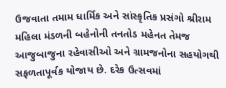ઉજવાતા તમામ ધાર્મિક અને સાંસ્કૃતિક પ્રસંગો શ્રીરામ મહિલા મંડળની બહેનોની તનતોડ મહેનત તેમજ આજુબાજુના રહેવાસીઓ અને ગ્રામજનોના સહયોગથી સફળતાપૂર્વક યોજાય છે. દરેક ઉત્સવમાં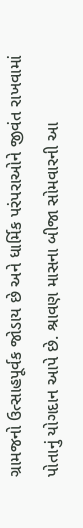ગ્રામજનો ઉત્સાહપૂર્વક જોડાય છે અને ધાર્મિક પરંપરાઓને જીવંત રાખવામાં પોતાનું યોગદાન આપે છે. શ્રાવણ માસના બીજા સોમવારની આ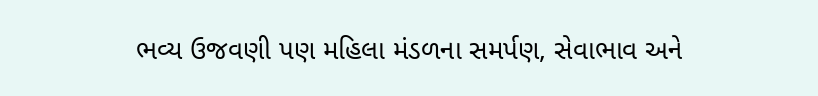ભવ્ય ઉજવણી પણ મહિલા મંડળના સમર્પણ, સેવાભાવ અને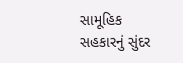સામૂહિક સહકારનું સુંદર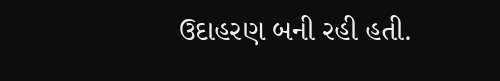ઉદાહરણ બની રહી હતી.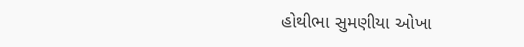હોથીભા સુમણીયા ઓખા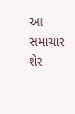આ સમાચાર શેર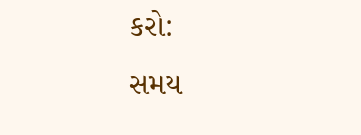કરો:
સમય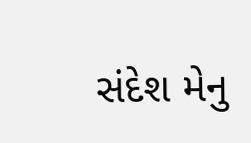સંદેશ મેનુ